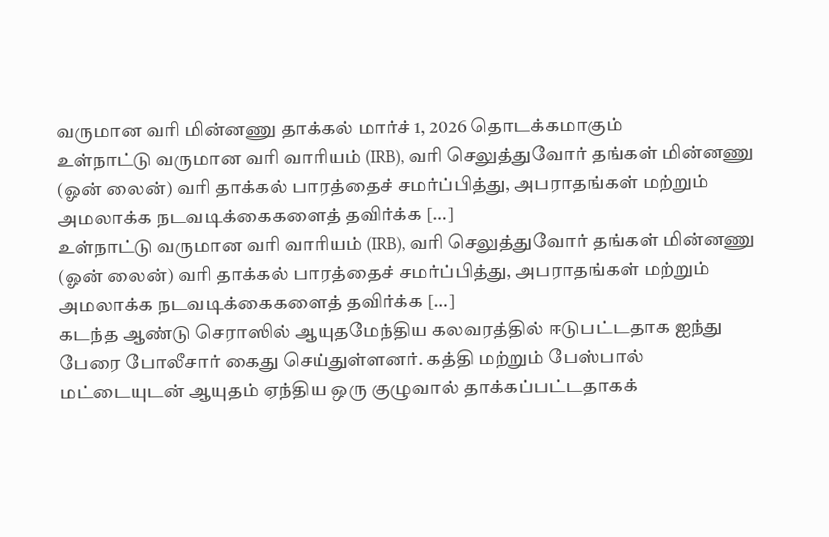வருமான வரி மின்னணு தாக்கல் மார்ச் 1, 2026 தொடக்கமாகும்
உள்நாட்டு வருமான வரி வாரியம் (IRB), வரி செலுத்துவோர் தங்கள் மின்னணு (ஓன் லைன்) வரி தாக்கல் பாரத்தைச் சமர்ப்பித்து, அபராதங்கள் மற்றும் அமலாக்க நடவடிக்கைகளைத் தவிர்க்க […]
உள்நாட்டு வருமான வரி வாரியம் (IRB), வரி செலுத்துவோர் தங்கள் மின்னணு (ஓன் லைன்) வரி தாக்கல் பாரத்தைச் சமர்ப்பித்து, அபராதங்கள் மற்றும் அமலாக்க நடவடிக்கைகளைத் தவிர்க்க […]
கடந்த ஆண்டு செராஸில் ஆயுதமேந்திய கலவரத்தில் ஈடுபட்டதாக ஐந்து பேரை போலீசார் கைது செய்துள்ளனர். கத்தி மற்றும் பேஸ்பால் மட்டையுடன் ஆயுதம் ஏந்திய ஒரு குழுவால் தாக்கப்பட்டதாகக்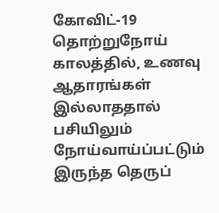கோவிட்-19 தொற்றுநோய் காலத்தில், உணவு ஆதாரங்கள் இல்லாததால் பசியிலும் நோய்வாய்ப்பட்டும் இருந்த தெருப்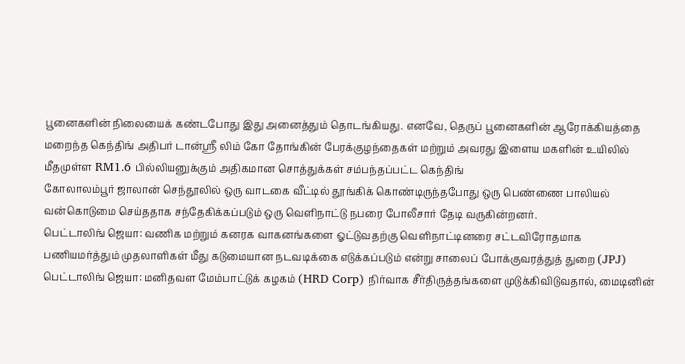பூனைகளின் நிலையைக் கண்டபோது இது அனைத்தும் தொடங்கியது. எனவே, தெருப் பூனைகளின் ஆரோக்கியத்தை
மறைந்த கெந்திங் அதிபர் டான்ஸ்ரீ லிம் கோ தோங்கின் பேரக்குழந்தைகள் மற்றும் அவரது இளைய மகளின் உயிலில் மீதமுள்ள RM1.6 பில்லியனுக்கும் அதிகமான சொத்துக்கள் சம்பந்தப்பட்ட கெந்திங்
கோலாலம்பூர் ஜாலான் செந்தூலில் ஒரு வாடகை வீட்டில் தூங்கிக் கொண்டிருந்தபோது ஒரு பெண்ணை பாலியல் வன்கொடுமை செய்ததாக சந்தேகிக்கப்படும் ஒரு வெளிநாட்டு நபரை போலீசார் தேடி வருகின்றனர்.
பெட்டாலிங் ஜெயா: வணிக மற்றும் கனரக வாகனங்களை ஓட்டுவதற்கு வெளிநாட்டினரை சட்டவிரோதமாக பணியமர்த்தும் முதலாளிகள் மீது கடுமையான நடவடிக்கை எடுக்கப்படும் என்று சாலைப் போக்குவரத்துத் துறை (JPJ)
பெட்டாலிங் ஜெயா: மனிதவள மேம்பாட்டுக் கழகம் (HRD Corp) நிர்வாக சீர்திருத்தங்களை முடுக்கிவிடுவதால், மைடினின்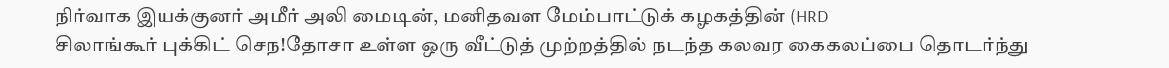நிர்வாக இயக்குனர் அமீர் அலி மைடின், மனிதவள மேம்பாட்டுக் கழகத்தின் (HRD
சிலாங்கூர் புக்கிட் செந!தோசா உள்ள ஒரு வீட்டுத் முற்றத்தில் நடந்த கலவர கைகலப்பை தொடர்ந்து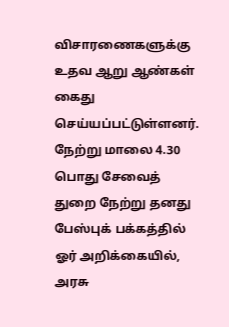விசாரணைகளுக்கு உதவ ஆறு ஆண்கள் கைது செய்யப்பட்டுள்ளனர். நேற்று மாலை 4.30
பொது சேவைத் துறை நேற்று தனது பேஸ்புக் பக்கத்தில் ஓர் அறிக்கையில், அரசு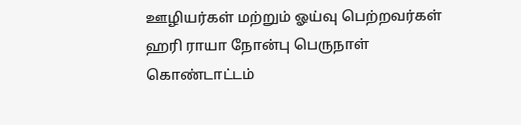ஊழியர்கள் மற்றும் ஓய்வு பெற்றவர்கள் ஹரி ராயா நோன்பு பெருநாள் கொண்டாட்டம்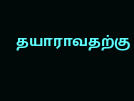தயாராவதற்கு